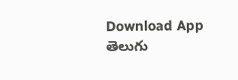Download App
తెలుగు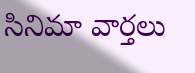సినిమా వార్తలు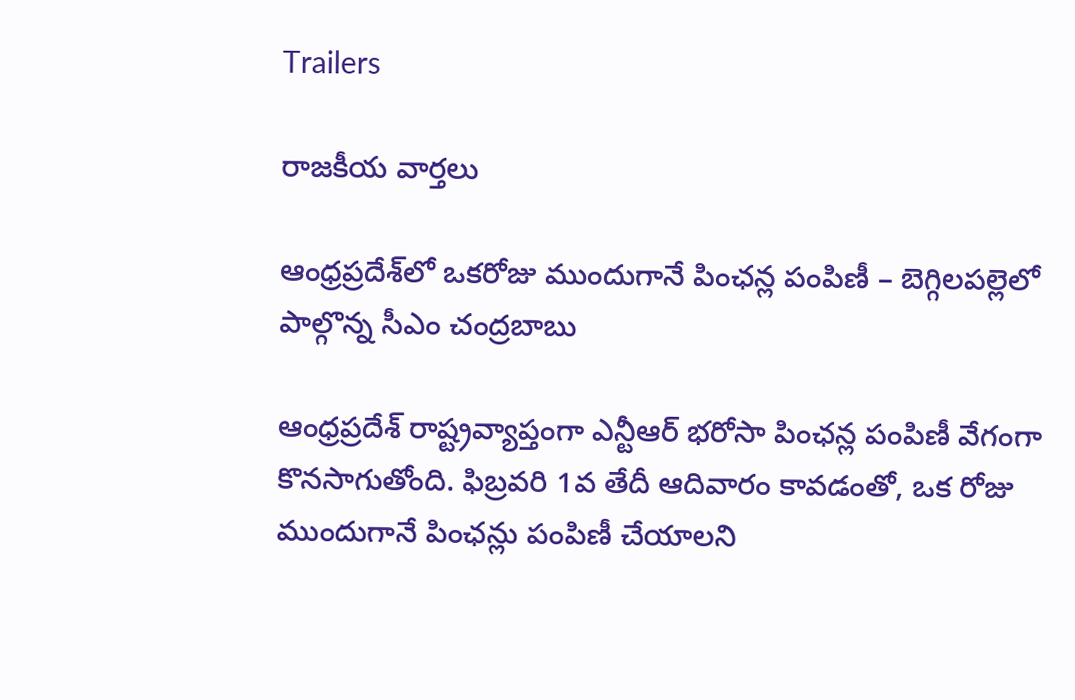Trailers

రాజకీయ వార్తలు

ఆంధ్రప్రదేశ్‌లో ఒకరోజు ముందుగానే పింఛన్ల పంపిణీ – బెగ్గిలపల్లెలో పాల్గొన్న సీఎం చంద్రబాబు

ఆంధ్రప్రదేశ్ రాష్ట్రవ్యాప్తంగా ఎన్టీఆర్ భరోసా పింఛన్ల పంపిణీ వేగంగా కొనసాగుతోంది. ఫిబ్రవరి 1వ తేదీ ఆదివారం కావడంతో, ఒక రోజు ముందుగానే పింఛన్లు పంపిణీ చేయాలని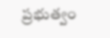ప్రభుత్వం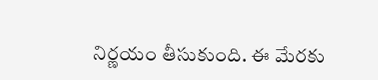నిర్ణయం తీసుకుంది. ఈ మేరకు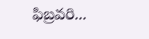ఫిబ్రవరి...